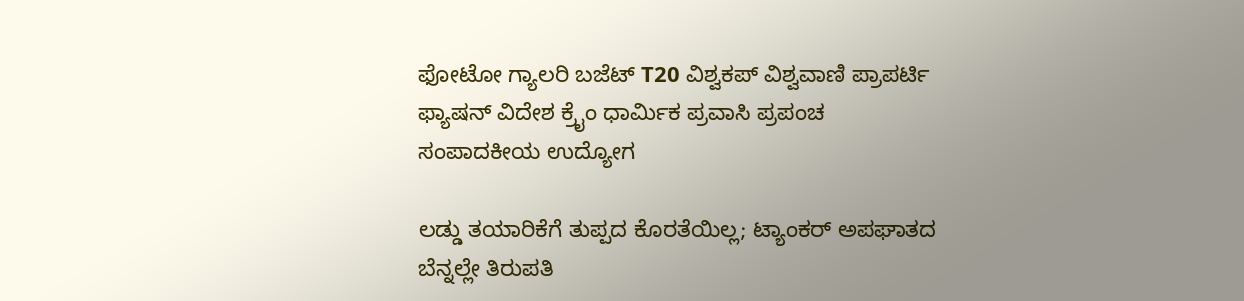ಫೋಟೋ ಗ್ಯಾಲರಿ ಬಜೆಟ್ T20 ವಿಶ್ವಕಪ್ ವಿಶ್ವವಾಣಿ ಪ್ರಾಪರ್ಟಿ ಫ್ಯಾಷನ್ ವಿದೇಶ ಕ್ರೈಂ ಧಾರ್ಮಿಕ ಪ್ರವಾಸಿ ಪ್ರಪಂಚ ಸಂಪಾದಕೀಯ ಉದ್ಯೋಗ

ಲಡ್ಡು ತಯಾರಿಕೆಗೆ ತುಪ್ಪದ ಕೊರತೆಯಿಲ್ಲ; ಟ್ಯಾಂಕರ್‌ ಅಪಘಾತದ ಬೆನ್ನಲ್ಲೇ ತಿರುಪತಿ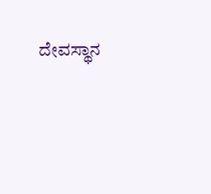ದೇವಸ್ಥಾನ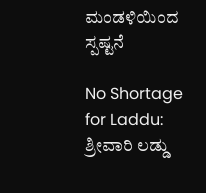ಮಂಡಳಿಯಿಂದ ಸ್ಪಷ್ಟನೆ

No Shortage for Laddu: ಶ್ರೀವಾರಿ ಲಡ್ಡು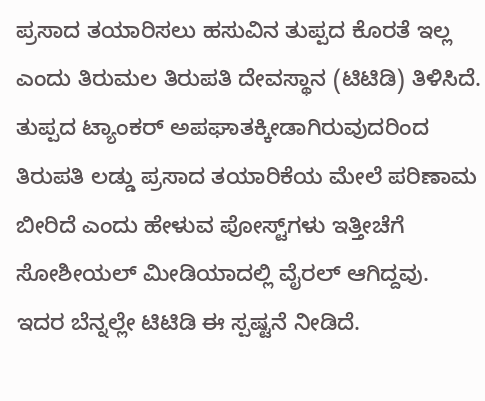ಪ್ರಸಾದ ತಯಾರಿಸಲು ಹಸುವಿನ ತುಪ್ಪದ ಕೊರತೆ ಇಲ್ಲ ಎಂದು ತಿರುಮಲ ತಿರುಪತಿ ದೇವಸ್ಥಾನ (ಟಿಟಿಡಿ) ತಿಳಿಸಿದೆ. ತುಪ್ಪದ ಟ್ಯಾಂಕರ್ ಅಪಘಾತಕ್ಕೀಡಾಗಿರುವುದರಿಂದ ತಿರುಪತಿ ಲಡ್ಡು ಪ್ರಸಾದ ತಯಾರಿಕೆಯ ಮೇಲೆ ಪರಿಣಾಮ ಬೀರಿದೆ ಎಂದು ಹೇಳುವ ಪೋಸ್ಟ್‌ಗಳು ಇತ್ತೀಚೆಗೆ ಸೋಶೀಯಲ್‌ ಮೀಡಿಯಾದಲ್ಲಿ ವೈರಲ್‌ ಆಗಿದ್ದವು. ಇದರ ಬೆನ್ನಲ್ಲೇ ಟಿಟಿಡಿ ಈ ಸ್ಪಷ್ಟನೆ ನೀಡಿದೆ.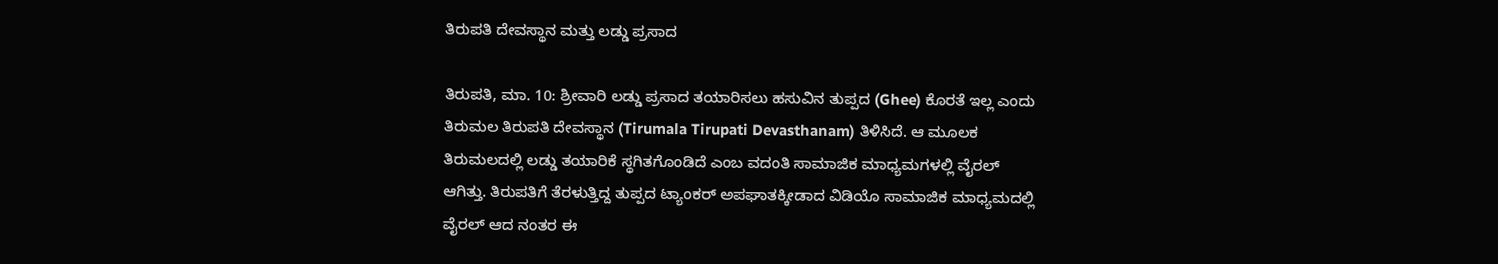ತಿರುಪತಿ ದೇವಸ್ಥಾನ ಮತ್ತು ಲಡ್ಡು ಪ್ರಸಾದ

ತಿರುಪತಿ, ಮಾ. 10: ಶ್ರೀವಾರಿ ಲಡ್ಡು ಪ್ರಸಾದ ತಯಾರಿಸಲು ಹಸುವಿನ ತುಪ್ಪದ (Ghee) ಕೊರತೆ ಇಲ್ಲ ಎಂದು ತಿರುಮಲ ತಿರುಪತಿ ದೇವಸ್ಥಾನ (Tirumala Tirupati Devasthanam) ತಿಳಿಸಿದೆ. ಆ ಮೂಲಕ ತಿರುಮಲದಲ್ಲಿ ಲಡ್ಡು ತಯಾರಿಕೆ ಸ್ಥಗಿತಗೊಂಡಿದೆ ಎಂಬ ವದಂತಿ ಸಾಮಾಜಿಕ ಮಾಧ್ಯಮಗಳಲ್ಲಿ ವೈರಲ್ ಆಗಿತ್ತು. ತಿರುಪತಿಗೆ ತೆರಳುತ್ತಿದ್ದ ತುಪ್ಪದ ಟ್ಯಾಂಕರ್ ಅಪಘಾತಕ್ಕೀಡಾದ ವಿಡಿಯೊ ಸಾಮಾಜಿಕ ಮಾಧ್ಯಮದಲ್ಲಿ ವೈರಲ್ ಆದ ನಂತರ ಈ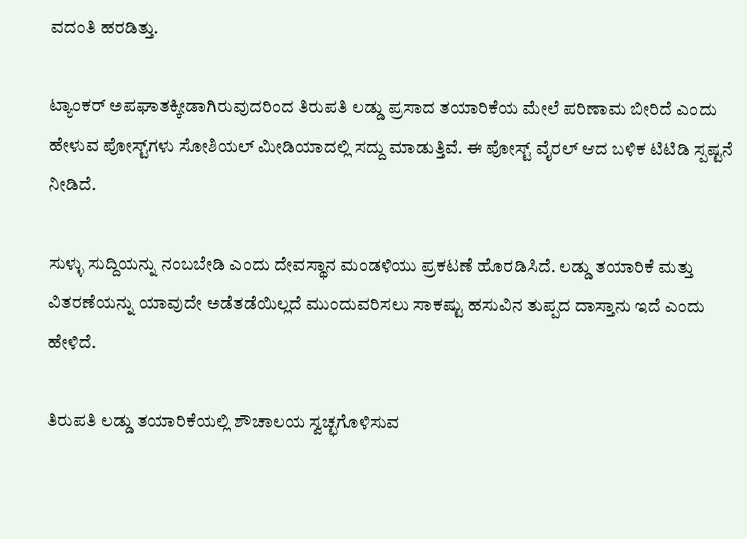ವದಂತಿ ಹರಡಿತ್ತು.

ಟ್ಯಾಂಕರ್ ಅಪಘಾತಕ್ಕೀಡಾಗಿರುವುದರಿಂದ ತಿರುಪತಿ ಲಡ್ಡು ಪ್ರಸಾದ ತಯಾರಿಕೆಯ ಮೇಲೆ ಪರಿಣಾಮ ಬೀರಿದೆ ಎಂದು ಹೇಳುವ ಪೋಸ್ಟ್‌ಗಳು ಸೋಶಿಯಲ್‌ ಮೀಡಿಯಾದಲ್ಲಿ ಸದ್ದು ಮಾಡುತ್ತಿವೆ. ಈ ಪೋಸ್ಟ್ ವೈರಲ್ ಆದ ಬಳಿಕ ಟಿಟಿಡಿ ಸ್ಪಷ್ಟನೆ ನೀಡಿದೆ.

ಸುಳ್ಳು ಸುದ್ದಿಯನ್ನು ನಂಬಬೇಡಿ ಎಂದು ದೇವಸ್ಥಾನ ಮಂಡಳಿಯು ಪ್ರಕಟಣೆ ಹೊರಡಿಸಿದೆ. ಲಡ್ಡು ತಯಾರಿಕೆ ಮತ್ತು ವಿತರಣೆಯನ್ನು ಯಾವುದೇ ಅಡೆತಡೆಯಿಲ್ಲದೆ ಮುಂದುವರಿಸಲು ಸಾಕಷ್ಟು ಹಸುವಿನ ತುಪ್ಪದ ದಾಸ್ತಾನು ಇದೆ ಎಂದು ಹೇಳಿದೆ.

ತಿರುಪತಿ ಲಡ್ಡು ತಯಾರಿಕೆಯಲ್ಲಿ ಶೌಚಾಲಯ ಸ್ವಚ್ಛಗೊಳಿಸುವ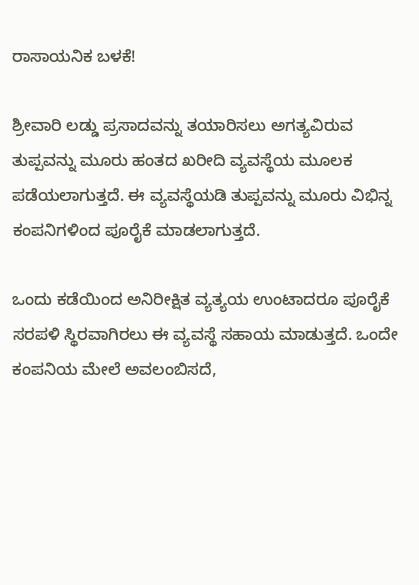ರಾಸಾಯನಿಕ ಬಳಕೆ!

ಶ್ರೀವಾರಿ ಲಡ್ಡು ಪ್ರಸಾದವನ್ನು ತಯಾರಿಸಲು ಅಗತ್ಯವಿರುವ ತುಪ್ಪವನ್ನು ಮೂರು ಹಂತದ ಖರೀದಿ ವ್ಯವಸ್ಥೆಯ ಮೂಲಕ ಪಡೆಯಲಾಗುತ್ತದೆ. ಈ ವ್ಯವಸ್ಥೆಯಡಿ ತುಪ್ಪವನ್ನು ಮೂರು ವಿಭಿನ್ನ ಕಂಪನಿಗಳಿಂದ ಪೂರೈಕೆ ಮಾಡಲಾಗುತ್ತದೆ.

ಒಂದು ಕಡೆಯಿಂದ ಅನಿರೀಕ್ಷಿತ ವ್ಯತ್ಯಯ ಉಂಟಾದರೂ ಪೂರೈಕೆ ಸರಪಳಿ ಸ್ಥಿರವಾಗಿರಲು ಈ ವ್ಯವಸ್ಥೆ ಸಹಾಯ ಮಾಡುತ್ತದೆ. ಒಂದೇ ಕಂಪನಿಯ ಮೇಲೆ ಅವಲಂಬಿಸದೆ,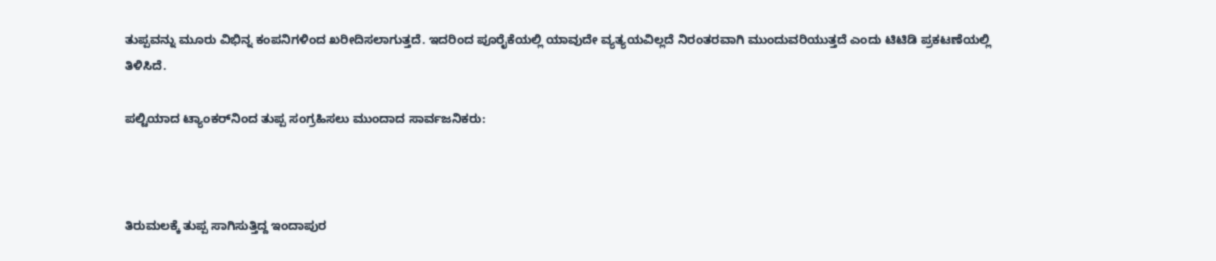ತುಪ್ಪವನ್ನು ಮೂರು ವಿಭಿನ್ನ ಕಂಪನಿಗಳಿಂದ ಖರೀದಿಸಲಾಗುತ್ತದೆ. ಇದರಿಂದ ಪೂರೈಕೆಯಲ್ಲಿ ಯಾವುದೇ ವ್ಯತ್ಯಯವಿಲ್ಲದೆ ನಿರಂತರವಾಗಿ ಮುಂದುವರಿಯುತ್ತದೆ ಎಂದು ಟಿಟಿಡಿ ಪ್ರಕಟಣೆಯಲ್ಲಿ ತಿಳಿಸಿದೆ.

ಪಲ್ಟಿಯಾದ ಟ್ಯಾಂಕರ್‌ನಿಂದ ತುಪ್ಪ ಸಂಗ್ರಹಿಸಲು ಮುಂದಾದ ಸಾರ್ವಜನಿಕರು:



ತಿರುಮಲಕ್ಕೆ ತುಪ್ಪ ಸಾಗಿಸುತ್ತಿದ್ದ ಇಂದಾಪುರ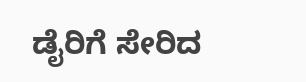ಡೈರಿಗೆ ಸೇರಿದ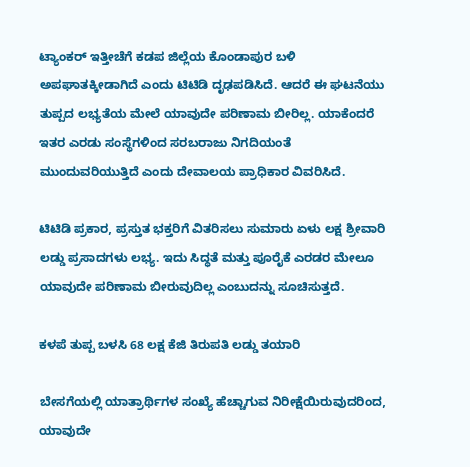ಟ್ಯಾಂಕರ್ ಇತ್ತೀಚೆಗೆ ಕಡಪ ಜಿಲ್ಲೆಯ ಕೊಂಡಾಪುರ ಬಳಿ ಅಪಘಾತಕ್ಕೀಡಾಗಿದೆ ಎಂದು ಟಿಟಿಡಿ ದೃಢಪಡಿಸಿದೆ. ಆದರೆ ಈ ಘಟನೆಯು ತುಪ್ಪದ ಲಭ್ಯತೆಯ ಮೇಲೆ ಯಾವುದೇ ಪರಿಣಾಮ ಬೀರಿಲ್ಲ. ಯಾಕೆಂದರೆ ಇತರ ಎರಡು ಸಂಸ್ಥೆಗಳಿಂದ ಸರಬರಾಜು ನಿಗದಿಯಂತೆ ಮುಂದುವರಿಯುತ್ತಿದೆ ಎಂದು ದೇವಾಲಯ ಪ್ರಾಧಿಕಾರ ವಿವರಿಸಿದೆ.

ಟಿಟಿಡಿ ಪ್ರಕಾರ, ಪ್ರಸ್ತುತ ಭಕ್ತರಿಗೆ ವಿತರಿಸಲು ಸುಮಾರು ಏಳು ಲಕ್ಷ ಶ್ರೀವಾರಿ ಲಡ್ಡು ಪ್ರಸಾದಗಳು ಲಭ್ಯ. ಇದು ಸಿದ್ಧತೆ ಮತ್ತು ಪೂರೈಕೆ ಎರಡರ ಮೇಲೂ ಯಾವುದೇ ಪರಿಣಾಮ ಬೀರುವುದಿಲ್ಲ ಎಂಬುದನ್ನು ಸೂಚಿಸುತ್ತದೆ.

ಕಳಪೆ ತುಪ್ಪ ಬಳಸಿ 68 ಲಕ್ಷ ಕೆಜಿ ತಿರುಪತಿ ಲಡ್ಡು ತಯಾರಿ

ಬೇಸಗೆಯಲ್ಲಿ ಯಾತ್ರಾರ್ಥಿಗಳ ಸಂಖ್ಯೆ ಹೆಚ್ಚಾಗುವ ನಿರೀಕ್ಷೆಯಿರುವುದರಿಂದ, ಯಾವುದೇ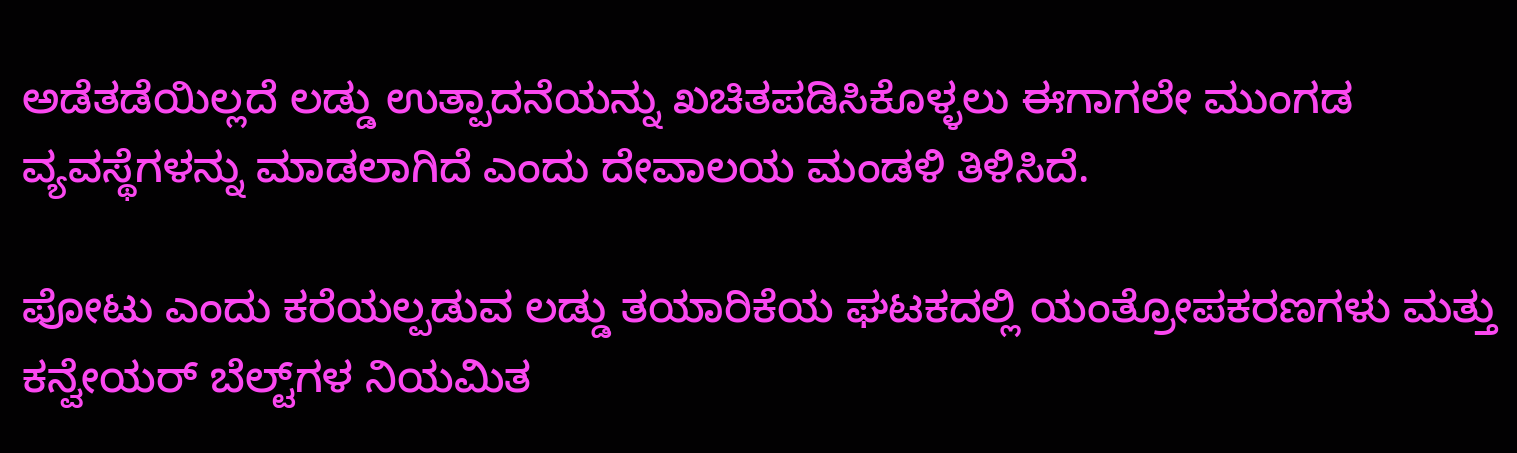ಅಡೆತಡೆಯಿಲ್ಲದೆ ಲಡ್ಡು ಉತ್ಪಾದನೆಯನ್ನು ಖಚಿತಪಡಿಸಿಕೊಳ್ಳಲು ಈಗಾಗಲೇ ಮುಂಗಡ ವ್ಯವಸ್ಥೆಗಳನ್ನು ಮಾಡಲಾಗಿದೆ ಎಂದು ದೇವಾಲಯ ಮಂಡಳಿ ತಿಳಿಸಿದೆ.

ಪೋಟು ಎಂದು ಕರೆಯಲ್ಪಡುವ ಲಡ್ಡು ತಯಾರಿಕೆಯ ಘಟಕದಲ್ಲಿ ಯಂತ್ರೋಪಕರಣಗಳು ಮತ್ತು ಕನ್ವೇಯರ್ ಬೆಲ್ಟ್‌ಗಳ ನಿಯಮಿತ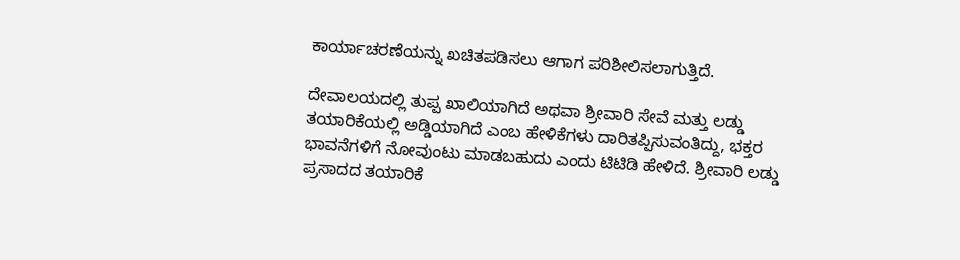ಕಾರ್ಯಾಚರಣೆಯನ್ನು ಖಚಿತಪಡಿಸಲು ಆಗಾಗ ಪರಿಶೀಲಿಸಲಾಗುತ್ತಿದೆ.

ದೇವಾಲಯದಲ್ಲಿ ತುಪ್ಪ ಖಾಲಿಯಾಗಿದೆ ಅಥವಾ ಶ್ರೀವಾರಿ ಸೇವೆ ಮತ್ತು ಲಡ್ಡು ತಯಾರಿಕೆಯಲ್ಲಿ ಅಡ್ಡಿಯಾಗಿದೆ ಎಂಬ ಹೇಳಿಕೆಗಳು ದಾರಿತಪ್ಪಿಸುವಂತಿದ್ದು, ಭಕ್ತರ ಭಾವನೆಗಳಿಗೆ ನೋವುಂಟು ಮಾಡಬಹುದು ಎಂದು ಟಿಟಿಡಿ ಹೇಳಿದೆ. ಶ್ರೀವಾರಿ ಲಡ್ಡು ಪ್ರಸಾದದ ತಯಾರಿಕೆ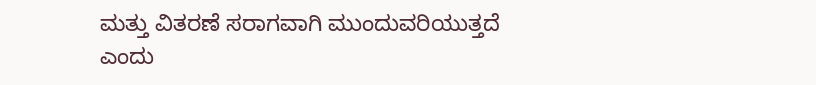ಮತ್ತು ವಿತರಣೆ ಸರಾಗವಾಗಿ ಮುಂದುವರಿಯುತ್ತದೆ ಎಂದು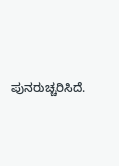ಪುನರುಚ್ಚರಿಸಿದೆ.